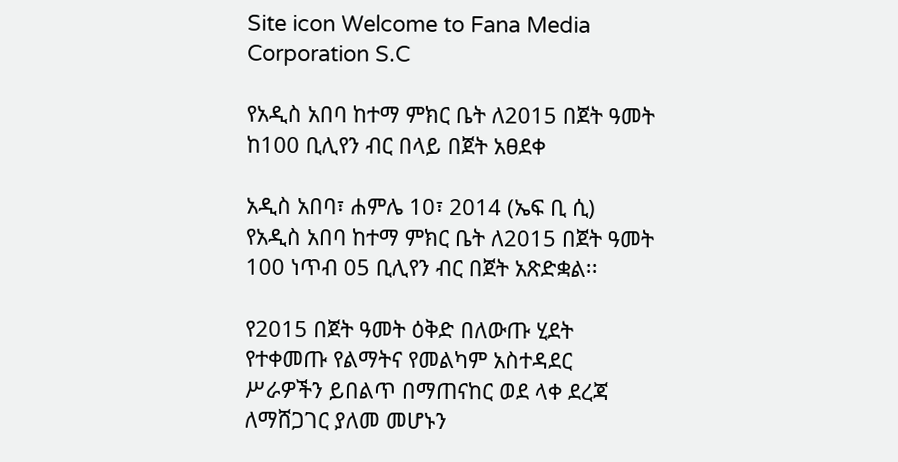Site icon Welcome to Fana Media Corporation S.C

የአዲስ አበባ ከተማ ምክር ቤት ለ2015 በጀት ዓመት ከ100 ቢሊየን ብር በላይ በጀት አፀደቀ

አዲስ አበባ፣ ሐምሌ 10፣ 2014 (ኤፍ ቢ ሲ) የአዲስ አበባ ከተማ ምክር ቤት ለ2015 በጀት ዓመት 100 ነጥብ 05 ቢሊየን ብር በጀት አጽድቋል፡፡

የ2015 በጀት ዓመት ዕቅድ በለውጡ ሂደት የተቀመጡ የልማትና የመልካም አስተዳደር ሥራዎችን ይበልጥ በማጠናከር ወደ ላቀ ደረጃ ለማሸጋገር ያለመ መሆኑን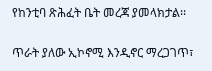የከንቲባ ጽሕፈት ቤት መረጃ ያመላክታል፡፡

ጥራት ያለው ኢኮኖሚ እንዲኖር ማረጋገጥ፣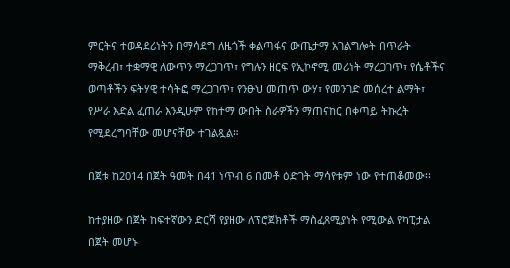ምርትና ተወዳደሪነትን በማሳደግ ለዜጎች ቀልጣፋና ውጤታማ አገልግሎት በጥራት ማቅረብ፣ ተቋማዊ ለውጥን ማረጋገጥ፣ የግሉን ዘርፍ የኢኮኖሚ መሪነት ማረጋገጥ፣ የሴቶችና ወጣቶችን ፍትሃዊ ተሳትፎ ማረጋገጥ፣ የንፁህ መጠጥ ውሃ፣ የመንገድ መሰረተ ልማት፣ የሥራ እድል ፈጠራ እንዲሁም የከተማ ውበት ስራዎችን ማጠናከር በቀጣይ ትኩረት የሚደረግባቸው መሆናቸው ተገልጿል።

በጀቱ ከ2014 በጀት ዓመት በ41 ነጥብ 6 በመቶ ዕድገት ማሳየቱም ነው የተጠቆመው፡፡

ከተያዘው በጀት ከፍተኛውን ድርሻ የያዘው ለፕሮጀክቶች ማስፈጸሚያነት የሚውል የካፒታል በጀት መሆኑ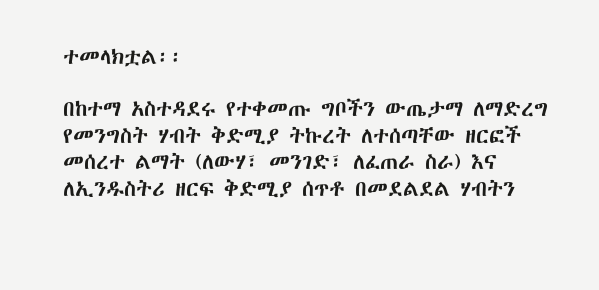ተመላክቷል፡፡

በከተማ አስተዳደሩ የተቀመጡ ግቦችን ውጤታማ ለማድረግ የመንግስት ሃብት ቅድሚያ ትኩረት ለተሰጣቸው ዘርፎች መሰረተ ልማት (ለውሃ፣ መንገድ፣ ለፈጠራ ስራ) እና ለኢንዱስትሪ ዘርፍ ቅድሚያ ሰጥቶ በመደልደል ሃብትን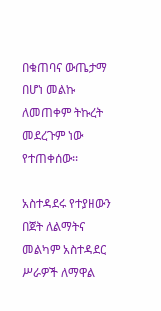በቁጠባና ውጤታማ በሆነ መልኩ ለመጠቀም ትኩረት መደረጉም ነው የተጠቀሰው፡፡

አስተዳደሩ የተያዘውን በጀት ለልማትና መልካም አስተዳደር ሥራዎች ለማዋል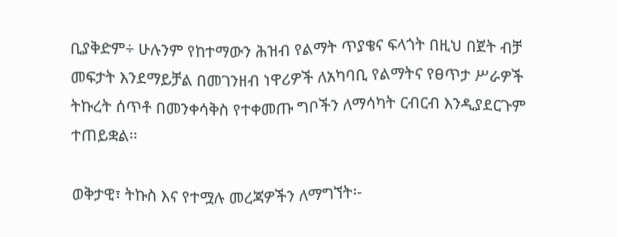ቢያቅድም÷ ሁሉንም የከተማውን ሕዝብ የልማት ጥያቄና ፍላጎት በዚህ በጀት ብቻ መፍታት እንደማይቻል በመገንዘብ ነዋሪዎች ለአካባቢ የልማትና የፀጥታ ሥራዎች ትኩረት ሰጥቶ በመንቀሳቅስ የተቀመጡ ግቦችን ለማሳካት ርብርብ እንዲያደርጉም ተጠይቋል፡፡

ወቅታዊ፣ ትኩስ እና የተሟሉ መረጃዎችን ለማግኘት፡-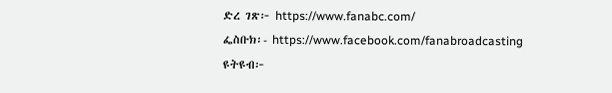ድረ ገጽ፦ https://www.fanabc.com/
ፌስቡክ፡- https://www.facebook.com/fanabroadcasting
ዩትዩብ፦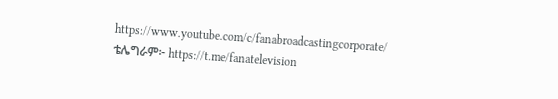https://www.youtube.com/c/fanabroadcastingcorporate/
ቴሌግራም፦ https://t.me/fanatelevision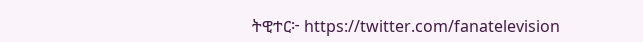ትዊተር፦ https://twitter.com/fanatelevision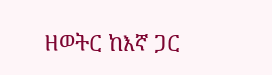ዘወትር ከእኛ ጋር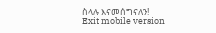ስላሉ እናመሰግናለን!
Exit mobile version